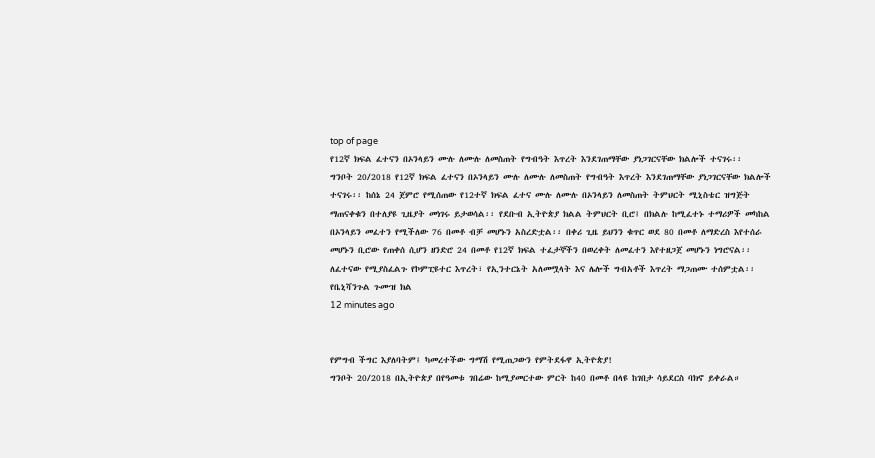top of page
የ12ኛ ክፍል ፈተናን በኦንላይን ሙሉ ለሙሉ ለመስጠት የግብዓት እጥረት እንደገጠማቸው ያነጋገርናቸው ክልሎች ተናገሩ፡፡
ግንቦት 20/2018 የ12ኛ ክፍል ፈተናን በኦንላይን ሙሉ ለሙሉ ለመስጠት የግብዓት እጥረት እንደገጠማቸው ያነጋገርናቸው ክልሎች ተናገሩ፡፡ ከሰኔ 24 ጀምሮ የሚሰጠው የ12ተኛ ክፍል ፈተና ሙሉ ለሙሉ በኦንላይን ለመስጠት ትምህርት ሚኒስቴር ዝግጅት ማጠናቀቁን በተለያዩ ጊዜያት መነገሩ ይታወሳል፡፡ የደቡብ ኢትዮጵያ ክልል ትምህርት ቢሮ፤ በክልሉ ከሚፈተኑ ተማሪዎች መካከል በኦንላይን መፈተን የሚችለው 76 በመቶ ብቻ መሆኑን አስረድቷል፡፡ በቀሪ ጊዜ ይህንን ቁጥር ወደ 80 በመቶ ለማድረስ እየተሰራ መሆኑን ቢሮው የጠቀሰ ሲሆን ዘንድሮ 24 በመቶ የ12ኛ ክፍል ተፈታኞችን በወረቀት ለመፈተን እየተዘጋጀ መሆኑን ነግሮናል፡፡ ለፈተናው የሚያስፈልጉ የኮምፒዩተር እጥረት፣ የኢንተርኔት አለመሟላት እና ሌሎች ግብአቶች እጥረት ማጋጠሙ ተሰምቷል፡፡ የቤኒሻንጉል ጉሙዝ ክል
12 minutes ago


የምግብ ችግር እያለባትም፤ ካመረተችው ግማሽ የሚጠጋውን የምትደፋዋ ኢትዮጵያ!
ግንቦት 20/2018 በኢትዮጵያ በየዓመቱ ገበሬው ከሚያመርተው ምርት ከ40 በመቶ በላዩ ከገበታ ሳይደርስ ባክኖ ይቀራል።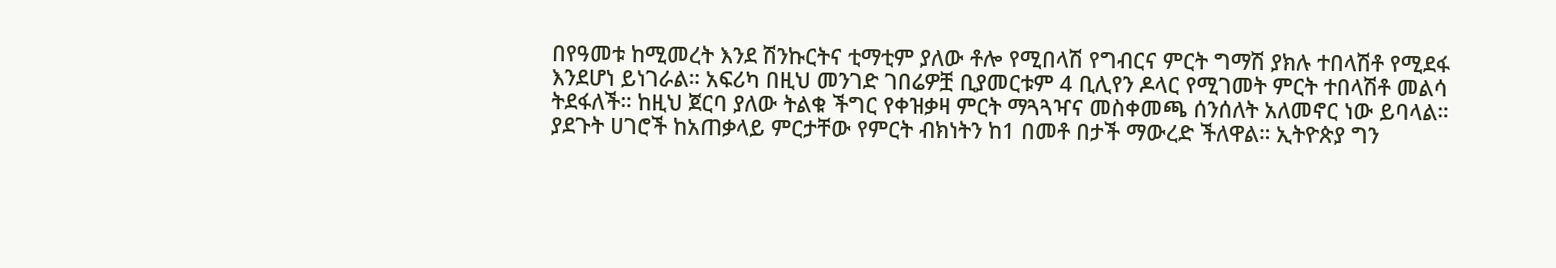በየዓመቱ ከሚመረት እንደ ሽንኩርትና ቲማቲም ያለው ቶሎ የሚበላሽ የግብርና ምርት ግማሽ ያክሉ ተበላሽቶ የሚደፋ እንደሆነ ይነገራል። አፍሪካ በዚህ መንገድ ገበሬዎቿ ቢያመርቱም 4 ቢሊየን ዶላር የሚገመት ምርት ተበላሽቶ መልሳ ትደፋለች። ከዚህ ጀርባ ያለው ትልቁ ችግር የቀዝቃዛ ምርት ማጓጓዣና መስቀመጫ ሰንሰለት አለመኖር ነው ይባላል። ያደጉት ሀገሮች ከአጠቃላይ ምርታቸው የምርት ብክነትን ከ1 በመቶ በታች ማውረድ ችለዋል። ኢትዮጵያ ግን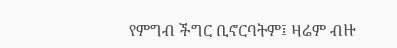የምግብ ችግር ቢኖርባትም፤ ዛሬም ብዙ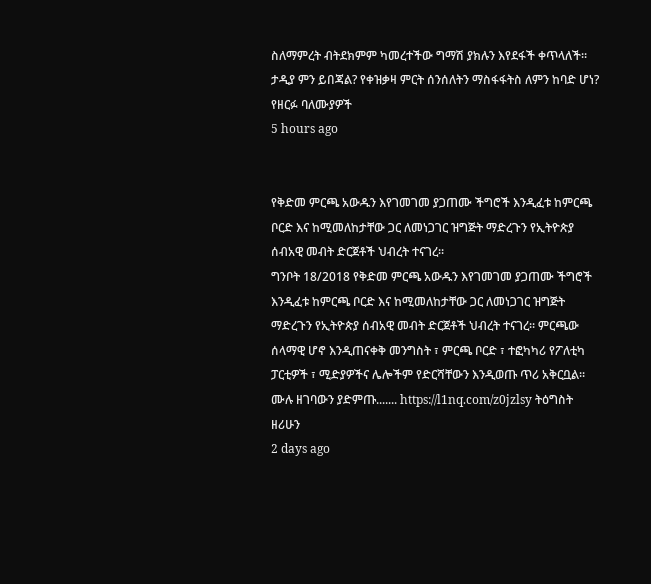ስለማምረት ብትደክምም ካመረተችው ግማሽ ያክሉን እየደፋች ቀጥላለች። ታዲያ ምን ይበጃል? የቀዝቃዛ ምርት ሰንሰለትን ማስፋፋትስ ለምን ከባድ ሆነ? የዘርፉ ባለሙያዎች
5 hours ago


የቅድመ ምርጫ አውዱን እየገመገመ ያጋጠሙ ችግሮች እንዲፈቱ ከምርጫ ቦርድ እና ከሚመለከታቸው ጋር ለመነጋገር ዝግጅት ማድረጉን የኢትዮጵያ ሰብአዊ መብት ድርጀቶች ህብረት ተናገረ፡፡
ግንቦት 18/2018 የቅድመ ምርጫ አውዱን እየገመገመ ያጋጠሙ ችግሮች እንዲፈቱ ከምርጫ ቦርድ እና ከሚመለከታቸው ጋር ለመነጋገር ዝግጅት ማድረጉን የኢትዮጵያ ሰብአዊ መብት ድርጀቶች ህብረት ተናገረ፡፡ ምርጫው ሰላማዊ ሆኖ እንዲጠናቀቅ መንግስት ፣ ምርጫ ቦርድ ፣ ተፎካካሪ የፖለቲካ ፓርቲዎች ፣ ሚድያዎችና ሌሎችም የድርሻቸውን እንዲወጡ ጥሪ አቅርቧል፡፡ ሙሉ ዘገባውን ያድምጡ....... https://l1nq.com/z0jzlsy ትዕግስት ዘሪሁን
2 days ago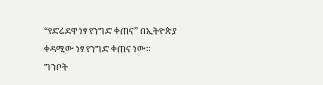“የድሬደዋ ነፃ የንግድ ቀጠና” በኢትዮጵያ ቀዳሚው ነፃ የንግድ ቀጠና ነው።
ግንቦት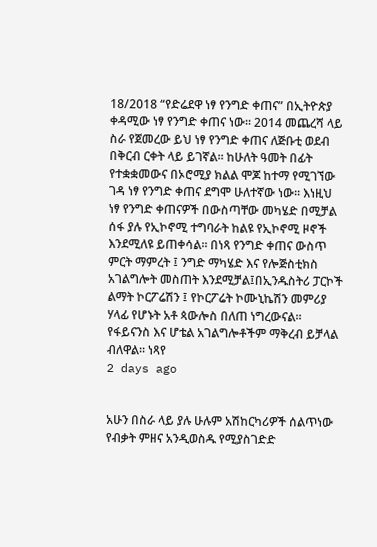18/2018 “የድሬደዋ ነፃ የንግድ ቀጠና” በኢትዮጵያ ቀዳሚው ነፃ የንግድ ቀጠና ነው። 2014 መጨረሻ ላይ ስራ የጀመረው ይህ ነፃ የንግድ ቀጠና ለጅቡቲ ወደብ በቅርብ ርቀት ላይ ይገኛል፡፡ ከሁለት ዓመት በፊት የተቋቋመውና በኦሮሚያ ክልል ሞጆ ከተማ የሚገኘው ገዳ ነፃ የንግድ ቀጠና ደግሞ ሁለተኛው ነው፡፡ እነዚህ ነፃ የንግድ ቀጠናዎች በውስጣቸው መካሄድ በሚቻል ሰፋ ያሉ የኢኮኖሚ ተግባራት ከልዩ የኢኮኖሚ ዞኖች እንደሚለዩ ይጠቀሳል፡፡ በነጻ የንግድ ቀጠና ውስጥ ምርት ማምረት ፤ ንግድ ማካሄድ እና የሎጅስቲክስ አገልግሎት መስጠት እንደሚቻል፤በኢንዱስትሪ ፓርኮች ልማት ኮርፖሬሽን ፤ የኮርፖሬት ኮሙኒኬሽን መምሪያ ሃላፊ የሆኑት አቶ ጳውሎስ በለጠ ነግረውናል፡፡ የፋይናንስ እና ሆቴል አገልግሎቶችም ማቅረብ ይቻላል ብለዋል፡፡ ነጻየ
2 days ago


አሁን በስራ ላይ ያሉ ሁሉም አሽከርካሪዎች ሰልጥነው የብቃት ምዘና አንዲወስዱ የሚያስገድድ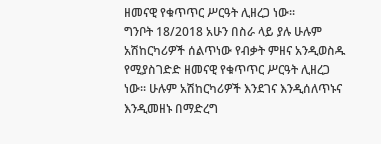ዘመናዊ የቁጥጥር ሥርዓት ሊዘረጋ ነው፡፡
ግንቦት 18/2018 አሁን በስራ ላይ ያሉ ሁሉም አሽከርካሪዎች ሰልጥነው የብቃት ምዘና አንዲወስዱ የሚያስገድድ ዘመናዊ የቁጥጥር ሥርዓት ሊዘረጋ ነው፡፡ ሁሉም አሽከርካሪዎች እንደገና እንዲሰለጥኑና እንዲመዘኑ በማድረግ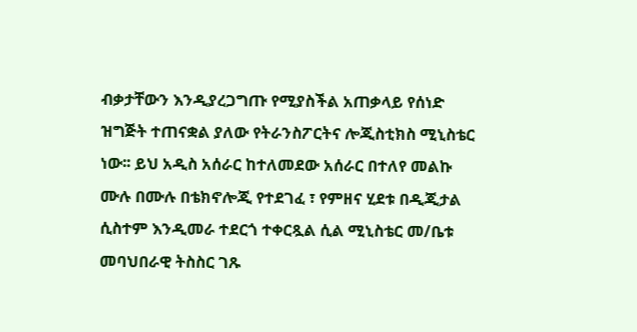ብቃታቸውን እንዲያረጋግጡ የሚያስችል አጠቃላይ የሰነድ ዝግጅት ተጠናቋል ያለው የትራንስፖርትና ሎጂስቲክስ ሚኒስቴር ነው፡፡ ይህ አዲስ አሰራር ከተለመደው አሰራር በተለየ መልኩ ሙሉ በሙሉ በቴክኖሎጂ የተደገፈ ፣ የምዘና ሂደቱ በዲጂታል ሲስተም እንዲመራ ተደርጎ ተቀርጿል ሲል ሚኒስቴር መ/ቤቱ መባህበራዊ ትስስር ገጹ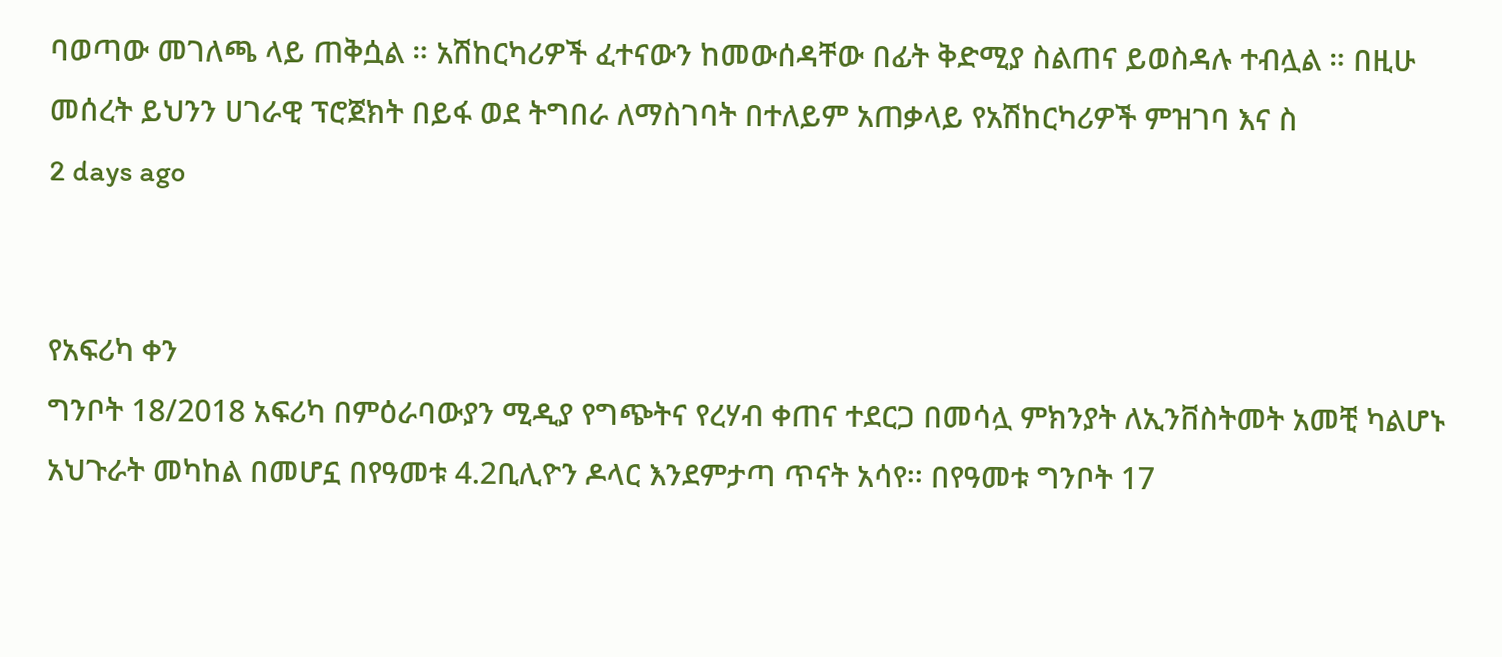ባወጣው መገለጫ ላይ ጠቅሷል ። አሽከርካሪዎች ፈተናውን ከመውሰዳቸው በፊት ቅድሚያ ስልጠና ይወስዳሉ ተብሏል ። በዚሁ መሰረት ይህንን ሀገራዊ ፕሮጀክት በይፋ ወደ ትግበራ ለማስገባት በተለይም አጠቃላይ የአሽከርካሪዎች ምዝገባ እና ስ
2 days ago


የአፍሪካ ቀን
ግንቦት 18/2018 አፍሪካ በምዕራባውያን ሚዲያ የግጭትና የረሃብ ቀጠና ተደርጋ በመሳሏ ምክንያት ለኢንቨስትመት አመቺ ካልሆኑ አህጉራት መካከል በመሆኗ በየዓመቱ 4.2ቢሊዮን ዶላር እንደምታጣ ጥናት አሳየ፡፡ በየዓመቱ ግንቦት 17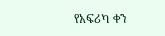የአፍሪካ ቀን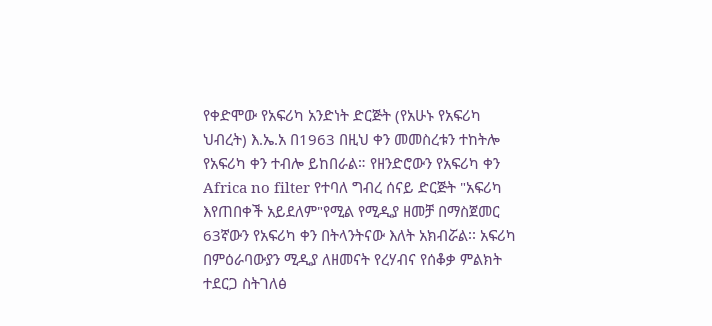የቀድሞው የአፍሪካ አንድነት ድርጅት (የአሁኑ የአፍሪካ ህብረት) እ.ኤ.አ በ1963 በዚህ ቀን መመስረቱን ተከትሎ የአፍሪካ ቀን ተብሎ ይከበራል። የዘንድሮውን የአፍሪካ ቀን Africa no filter የተባለ ግብረ ሰናይ ድርጅት "አፍሪካ እየጠበቀች አይደለም"የሚል የሚዲያ ዘመቻ በማስጀመር 63ኛውን የአፍሪካ ቀን በትላንትናው እለት አክብሯል፡፡ አፍሪካ በምዕራባውያን ሚዲያ ለዘመናት የረሃብና የሰቆቃ ምልክት ተደርጋ ስትገለፅ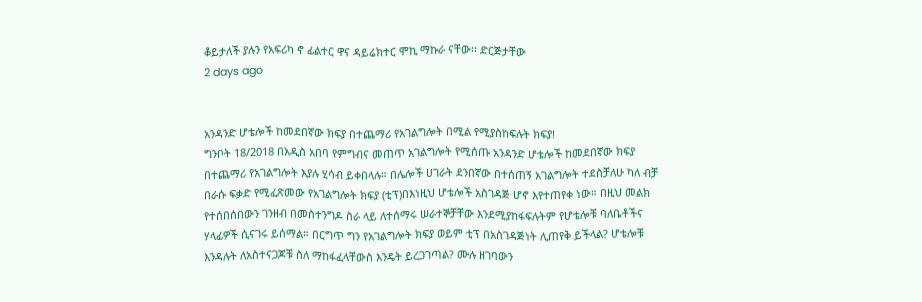ቆይታለች ያሉን የአፍሪካ ኖ ፊልተር ዋና ዳይሬክተር ሞኪ ማኩራ ናቸው፡፡ ድርጅታቸው
2 days ago


አንዳንድ ሆቴሎች ከመደበኛው ክፍያ በተጨማሪ የአገልግሎት በሚል የሚያስከፍሉት ክፍያ!
ግንቦት 18/2018 በአዲስ አበባ የምግብና መጠጥ አገልግሎት የሚሰጡ አንዳንድ ሆቴሎች ከመደበኛው ክፍያ በተጨማሪ የአገልግሎት እያሉ ሂሳብ ይቀበላሉ። በሌሎች ሀገራት ደንበኛው በተሰጠኝ አገልግሎት ተደስቻለሁ ካለ ብቻ በራሱ ፍቃድ የሚፈጽመው የአገልግሎት ክፍያ (ቲፕ)በእነዚህ ሆቴሎች አስገዳጅ ሆኖ እየተጠየቀ ነው። በዚህ መልክ የተሰበሰበውን ገንዘብ በመስተንግዶ ስራ ላይ ለተሰማሩ ሠራተኞቻቸው እንደሚያከፋፍሉትም የሆቴሎቹ ባለቤቶችና ሃላፊዎች ሲናገሩ ይሰማል። በርግጥ ግን የአገልግሎት ክፍያ ወይም ቲፕ በአስገዳጅነት ሊጠየቅ ይችላል? ሆቴሎቹ እንዳሉት ለአስተናጋጆቹ ስለ ማከፋፈላቸውስ እንዴት ይረጋገጣል? ሙሉ ዘገባውን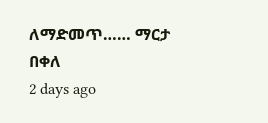ለማድመጥ…… ማርታ በቀለ
2 days ago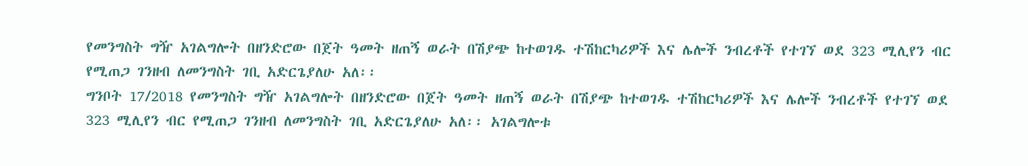የመንግስት ግዥ አገልግሎት በዘንድሮው በጀት ዓመት ዘጠኝ ወራት በሽያጭ ከተወገዱ ተሽከርካሪዎች እና ሌሎች ንብረቶች የተገኘ ወደ 323 ሚሊየን ብር የሚጠጋ ገንዘብ ለመንግስት ገቢ አድርጌያለሁ አለ፡፡
ግንቦት 17/2018 የመንግስት ግዥ አገልግሎት በዘንድሮው በጀት ዓመት ዘጠኝ ወራት በሽያጭ ከተወገዱ ተሽከርካሪዎች እና ሌሎች ንብረቶች የተገኘ ወደ 323 ሚሊየን ብር የሚጠጋ ገንዘብ ለመንግስት ገቢ አድርጌያለሁ አለ፡፡ አገልግሎቱ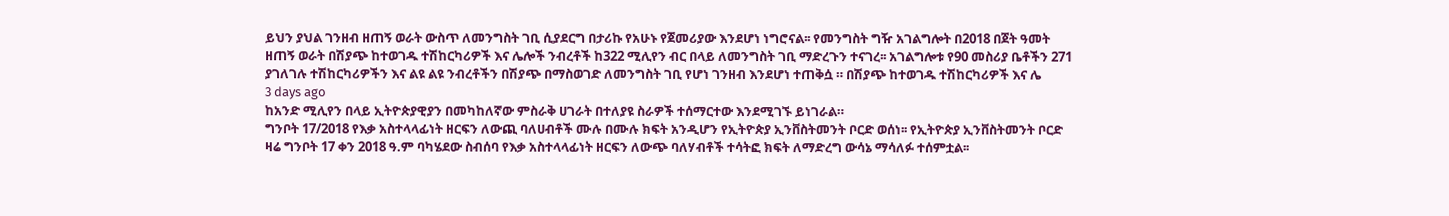ይህን ያህል ገንዘብ ዘጠኝ ወራት ውስጥ ለመንግስት ገቢ ሲያደርግ በታሪኩ የአሁኑ የጀመሪያው እንደሆነ ነግሮናል፡፡ የመንግስት ግዥ አገልግሎት በ2018 በጀት ዓመት ዘጠኝ ወራት በሽያጭ ከተወገዱ ተሽከርካሪዎች እና ሌሎች ንብረቶች ከ322 ሚሊየን ብር በላይ ለመንግስት ገቢ ማድረጉን ተናገረ፡፡ አገልግሎቱ የ90 መስሪያ ቤቶችን 271 ያገለገሉ ተሽከርካሪዎችን እና ልዩ ልዩ ንብረቶችን በሽያጭ በማስወገድ ለመንግስት ገቢ የሆነ ገንዘብ እንደሆነ ተጠቅሷ ። በሽያጭ ከተወገዱ ተሽከርካሪዎች እና ሌ
3 days ago
ከአንድ ሚሊየን በላይ ኢትዮጵያዊያን በመካከለኛው ምስራቅ ሀገራት በተለያዩ ስራዎች ተሰማርተው እንደሚገኙ ይነገራል።
ግንቦት 17/2018 የእቃ አስተላላፊነት ዘርፍን ለውጪ ባለሀብቶች ሙሉ በሙሉ ክፍት አንዲሆን የኢትዮጵያ ኢንቨስትመንት ቦርድ ወሰነ፡፡ የኢትዮጵያ ኢንቨስትመንት ቦርድ ዛሬ ግንቦት 17 ቀን 2018 ዓ.ም ባካሄደው ስብሰባ የእቃ አስተላላፊነት ዘርፍን ለውጭ ባለሃብቶች ተሳትፎ ክፍት ለማድረግ ውሳኔ ማሳለፉ ተሰምቷል፡፡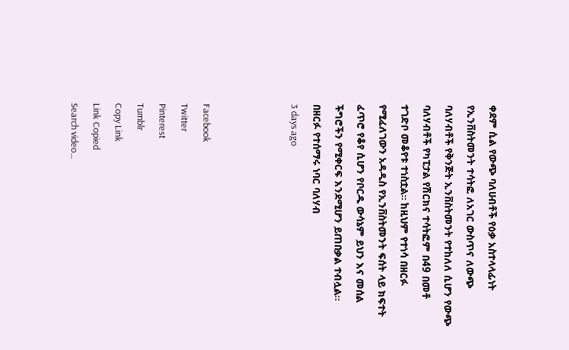ቀደም ሲል የውጭ ባለሀብቶች የዕቃ አስተላላፊነት የኢንቨስትመንት ተሳትፎ ለአገር ውስጥና ለውጭ ባለሃብቶች የቅንጅት ኢንቨስትመንት የተከለለ ሲሆን የውጭ ባለሃብቶች የካፒታል የሽርክና ተሳትፎም በ49 በመቶ ተገድቦ መቆየቱ ተነስቷል። ከዚህም የተነሳ በዘርፉ የሚፈለገውን አዳዲስ የኢንቨስትመንት ፍሰት ላይ ክፍተት ፈጥሮ የቆየ ሲሆን የቦርዱ ውሳኔም ይህን እና መሰል ችግሮችን የሚቀርፍ እንደሚሆን ይጠበቃል ተብሏል፡፡ በዘርፉ የተሰማሩ ነባር ባለሃብ
3 days ago



Facebook
Twitter
Pinterest
Tumblr
Copy Link
Link Copied
Search video...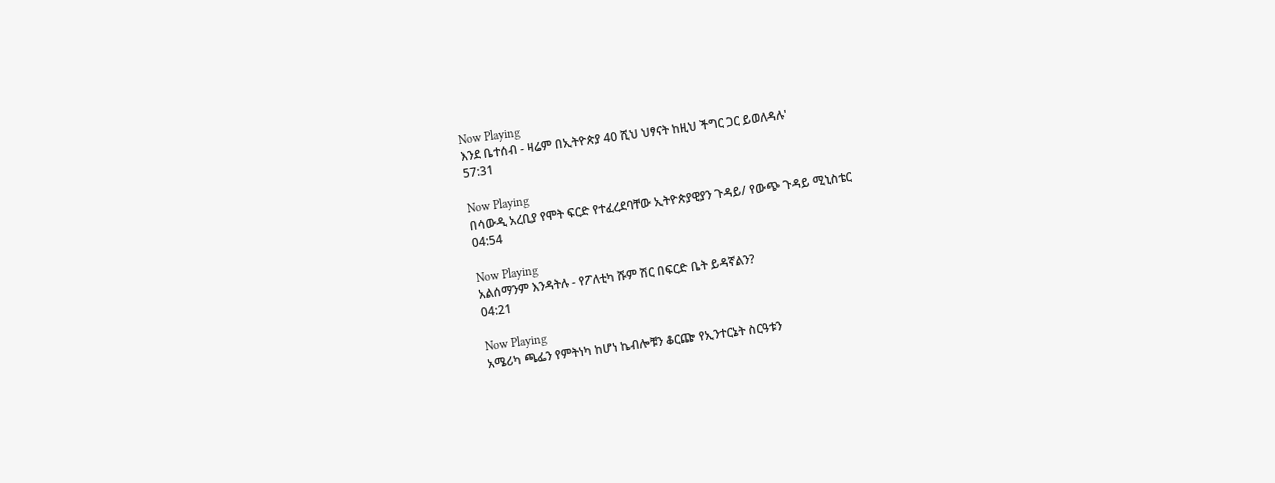Now Playing
እንደ ቤተሰብ - ዛሬም በኢትዮጵያ 40 ሺህ ህፃናት ከዚህ ችግር ጋር ይወለዳሉ'
57:31

Now Playing
በሳውዲ አረቢያ የሞት ፍርድ የተፈረደባቸው ኢትዮጵያዊያን ጉዳይ/ የውጭ ጉዳይ ሚኒስቴር
04:54

Now Playing
አልሰማንም እንዳትሉ - የፖለቲካ ሹም ሽር በፍርድ ቤት ይዳኛልን?
04:21

Now Playing
አሜሪካ ጫፌን የምትነካ ከሆነ ኬብሎቹን ቆርጬ የኢንተርኔት ስርዓቱን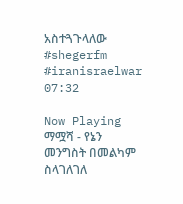አስተጓጉላለው #shegerfm #iranisraelwar
07:32

Now Playing
ማሟሻ - የኔን መንግስት በመልካም ስላገለገለ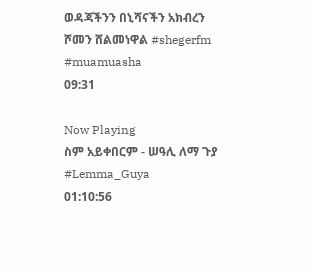ወዳጃችንን በኒሻናችን አክብረን ሾመን ሸልመነዋል #shegerfm #muamuasha
09:31

Now Playing
ስም አይቀበርም - ሠዓሊ ለማ ጉያ #Lemma_Guya
01:10:56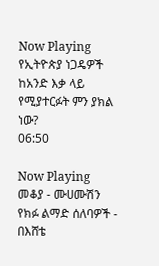Now Playing
የኢትዮጵያ ነጋዴዎች ከአንድ እቃ ላይ የሚያተርፉት ምን ያክል ነው?
06:50

Now Playing
መቆያ - ሙሀሙሽን የክፉ ልማድ ሰለባዎች - በእሸቴ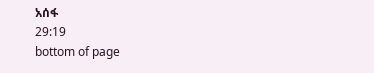አሰፋ
29:19
bottom of page